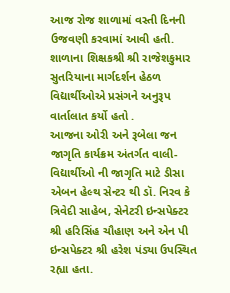આજ રોજ શાળામાં વસ્તી દિનની ઉજવણી કરવામાં આવી હતી. શાળાના શિક્ષકશ્રી શ્રી રાજેશકુમાર સુતરિયાના માર્ગદર્શન હેઠળ વિદ્યાર્થીઓએ પ્રસંગને અનુરૂપ વાર્તાલાત કર્યો હતો .
આજના ઓરી અને રૂબેલા જન જાગૃતિ કાર્યક્રમ અંતર્ગત વાલી- વિદ્યાર્થીઓ ની જાગૃતિ માટે ડીસા એબન હેલ્થ સેન્ટર થી ડૉ. નિરવ કે ત્રિવેદી સાહેબ, સેનેટરી ઇન્સપેક્ટર શ્રી હરિસિંહ ચૌહાણ અને એન પી ઇન્સપેક્ટર શ્રી હરેશ પંડ્યા ઉપસ્થિત રહ્યા હતા.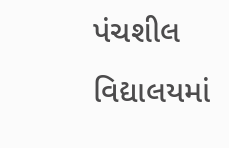પંચશીલ વિદ્યાલયમાં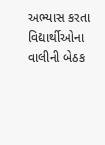અભ્યાસ કરતા વિદ્યાર્થીઓના વાલીની બેઠક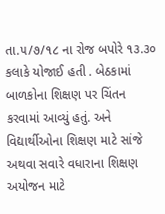તા.૫/૭/૧૮ ના રોજ બપોરે ૧૩.૩૦ કલાકે યોજાઈ હતી . બેઠકામાં બાળકોના શિક્ષણ પર ચિંતન કરવામાં આવ્યું હતું. અને વિદ્યાર્થીઓના શિક્ષણ માટે સાંજે અથવા સવારે વધારાના શિક્ષણ અયોજન માટે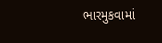ભારમુકવામાં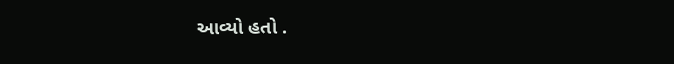આવ્યો હતો .